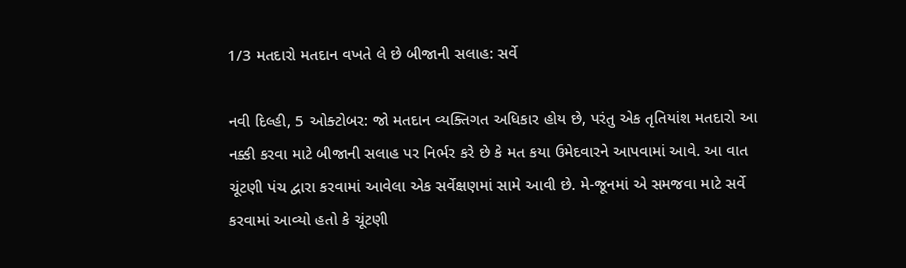1/3 મતદારો મતદાન વખતે લે છે બીજાની સલાહ: સર્વે

નવી દિલ્હી, 5 ઓક્ટોબર: જો મતદાન વ્યક્તિગત અધિકાર હોય છે, પરંતુ એક તૃતિયાંશ મતદારો આ નક્કી કરવા માટે બીજાની સલાહ પર નિર્ભર કરે છે કે મત કયા ઉમેદવારને આપવામાં આવે. આ વાત ચૂંટણી પંચ દ્વારા કરવામાં આવેલા એક સર્વેક્ષણમાં સામે આવી છે. મે-જૂનમાં એ સમજવા માટે સર્વે કરવામાં આવ્યો હતો કે ચૂંટણી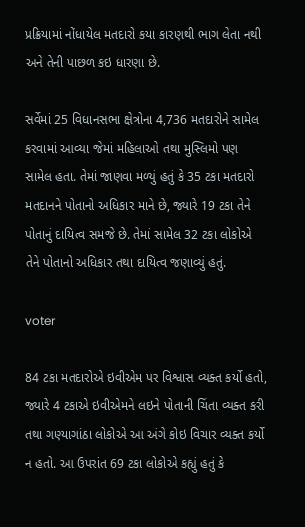પ્રક્રિયામાં નોંધાયેલ મતદારો કયા કારણથી ભાગ લેતા નથી અને તેની પાછળ કઇ ધારણા છે.

સર્વેમાં 25 વિધાનસભા ક્ષેત્રોના 4,736 મતદારોને સામેલ કરવામાં આવ્યા જેમાં મહિલાઓ તથા મુસ્લિમો પણ સામેલ હતા. તેમાં જાણવા મળ્યું હતું કે 35 ટકા મતદારો મતદાનને પોતાનો અધિકાર માને છે, જ્યારે 19 ટકા તેને પોતાનું દાયિત્વ સમજે છે. તેમાં સામેલ 32 ટકા લોકોએ તેને પોતાનો અધિકાર તથા દાયિત્વ જણાવ્યું હતું.

voter

84 ટકા મતદારોએ ઇવીએમ પર વિશ્વાસ વ્યક્ત કર્યો હતો, જ્યારે 4 ટકાએ ઇવીએમને લઇને પોતાની ચિંતા વ્યક્ત કરી તથા ગણ્યાગાંઠા લોકોએ આ અંગે કોઇ વિચાર વ્યક્ત કર્યો ન હતો. આ ઉપરાંત 69 ટકા લોકોએ કહ્યું હતું કે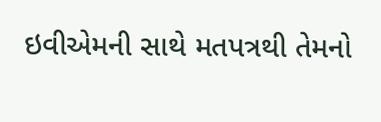ઇવીએમની સાથે મતપત્રથી તેમનો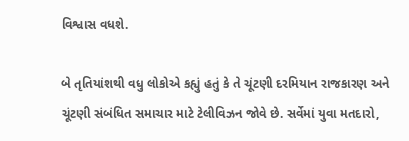વિશ્વાસ વધશે.

બે તૃતિયાંશથી વધુ લોકોએ કહ્યું હતું કે તે ચૂંટણી દરમિયાન રાજકારણ અને ચૂંટણી સંબંધિત સમાચાર માટે ટેલીવિઝન જોવે છે. સર્વેમાં યુવા મતદારો,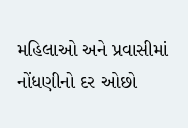મહિલાઓ અને પ્રવાસીમાં નોંધણીનો દર ઓછો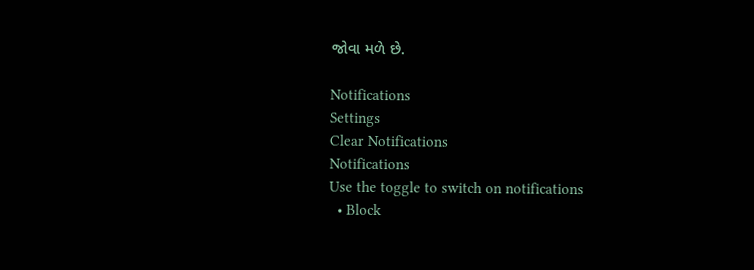જોવા મળે છે.

Notifications
Settings
Clear Notifications
Notifications
Use the toggle to switch on notifications
  • Block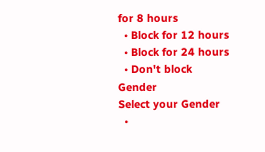for 8 hours
  • Block for 12 hours
  • Block for 24 hours
  • Don't block
Gender
Select your Gender
  •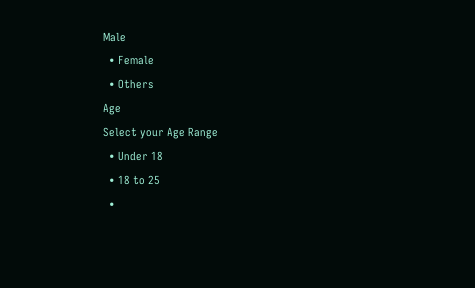Male
  • Female
  • Others
Age
Select your Age Range
  • Under 18
  • 18 to 25
  •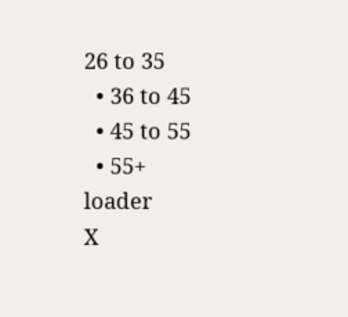26 to 35
  • 36 to 45
  • 45 to 55
  • 55+
loader
X